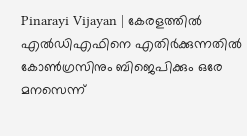Pinarayi Vijayan | കേരളത്തില്‍ എല്‍ഡിഎഫിനെ എതിര്‍ക്കുന്നതില്‍ കോണ്‍ഗ്രസിനും ബിജെപിക്കും ഒരേ മനസെന്ന്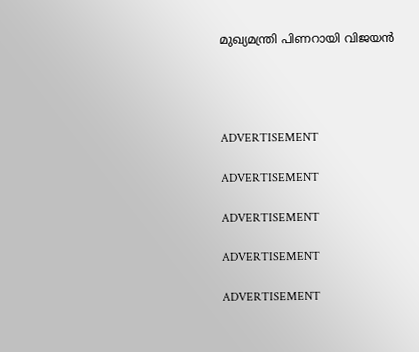മുഖ്യമന്ത്രി പിണറായി വിജയന്‍




ADVERTISEMENT

ADVERTISEMENT

ADVERTISEMENT

ADVERTISEMENT

ADVERTISEMENT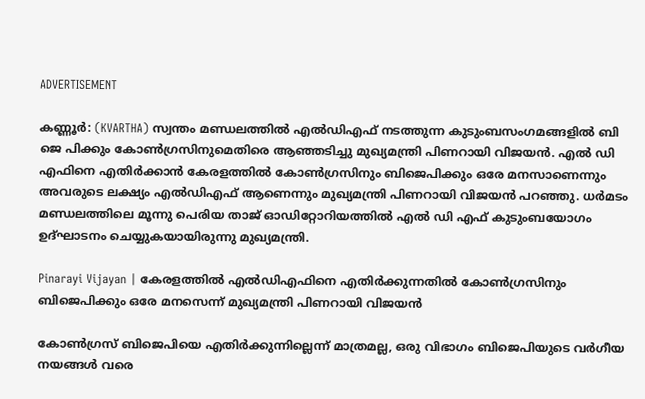ADVERTISEMENT

കണ്ണൂര്‍: (KVARTHA) സ്വന്തം മണ്ഡലത്തില്‍ എല്‍ഡിഎഫ് നടത്തുന്ന കുടുംബസംഗമങ്ങളില്‍ ബി ജെ പിക്കും കോണ്‍ഗ്രസിനുമെതിരെ ആഞ്ഞടിച്ചു മുഖ്യമന്ത്രി പിണറായി വിജയന്‍. എല്‍ ഡി എഫിനെ എതിര്‍ക്കാന്‍ കേരളത്തില്‍ കോണ്‍ഗ്രസിനും ബിജെപിക്കും ഒരേ മനസാണെന്നും അവരുടെ ലക്ഷ്യം എല്‍ഡിഎഫ് ആണെന്നും മുഖ്യമന്ത്രി പിണറായി വിജയന്‍ പറഞ്ഞു. ധര്‍മടം മണ്ഡലത്തിലെ മൂന്നു പെരിയ താജ് ഓഡിറ്റോറിയത്തില്‍ എല്‍ ഡി എഫ് കുടുംബയോഗം ഉദ്ഘാടനം ചെയ്യുകയായിരുന്നു മുഖ്യമന്ത്രി.

Pinarayi Vijayan | കേരളത്തില്‍ എല്‍ഡിഎഫിനെ എതിര്‍ക്കുന്നതില്‍ കോണ്‍ഗ്രസിനും ബിജെപിക്കും ഒരേ മനസെന്ന് മുഖ്യമന്ത്രി പിണറായി വിജയന്‍

കോണ്‍ഗ്രസ് ബിജെപിയെ എതിര്‍ക്കുന്നില്ലെന്ന് മാത്രമല്ല, ഒരു വിഭാഗം ബിജെപിയുടെ വര്‍ഗീയ നയങ്ങള്‍ വരെ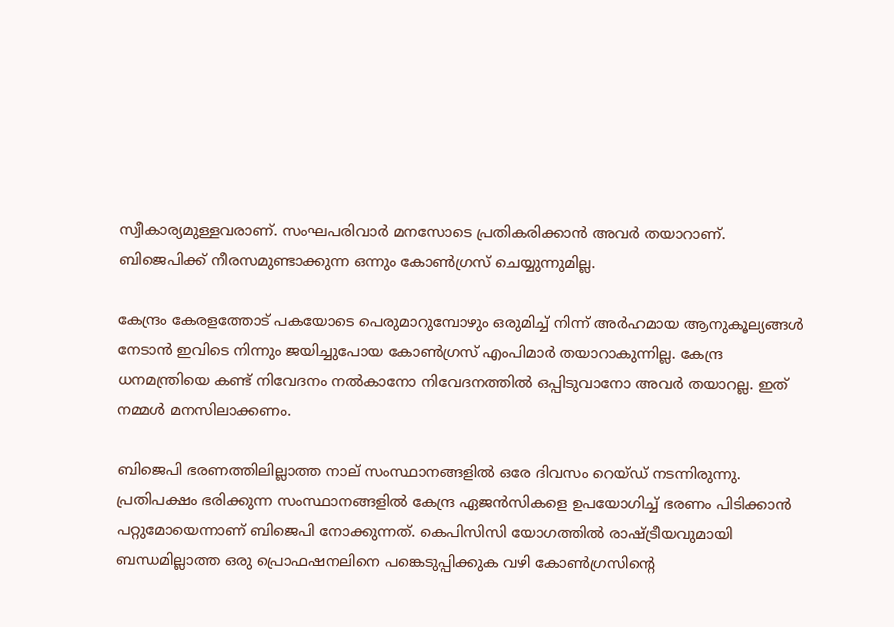സ്വീകാര്യമുള്ളവരാണ്. സംഘപരിവാര്‍ മനസോടെ പ്രതികരിക്കാന്‍ അവര്‍ തയാറാണ്. ബിജെപിക്ക് നീരസമുണ്ടാക്കുന്ന ഒന്നും കോണ്‍ഗ്രസ് ചെയ്യുന്നുമില്ല.

കേന്ദ്രം കേരളത്തോട് പകയോടെ പെരുമാറുമ്പോഴും ഒരുമിച്ച് നിന്ന് അര്‍ഹമായ ആനുകൂല്യങ്ങള്‍ നേടാന്‍ ഇവിടെ നിന്നും ജയിച്ചുപോയ കോണ്‍ഗ്രസ് എംപിമാര്‍ തയാറാകുന്നില്ല. കേന്ദ്ര ധനമന്ത്രിയെ കണ്ട് നിവേദനം നല്‍കാനോ നിവേദനത്തില്‍ ഒപ്പിടുവാനോ അവര്‍ തയാറല്ല. ഇത് നമ്മള്‍ മനസിലാക്കണം.

ബിജെപി ഭരണത്തിലില്ലാത്ത നാല് സംസ്ഥാനങ്ങളില്‍ ഒരേ ദിവസം റെയ്ഡ് നടന്നിരുന്നു. പ്രതിപക്ഷം ഭരിക്കുന്ന സംസ്ഥാനങ്ങളില്‍ കേന്ദ്ര ഏജന്‍സികളെ ഉപയോഗിച്ച് ഭരണം പിടിക്കാന്‍ പറ്റുമോയെന്നാണ് ബിജെപി നോക്കുന്നത്. കെപിസിസി യോഗത്തില്‍ രാഷ്ട്രീയവുമായി ബന്ധമില്ലാത്ത ഒരു പ്രൊഫഷനലിനെ പങ്കെടുപ്പിക്കുക വഴി കോണ്‍ഗ്രസിന്റെ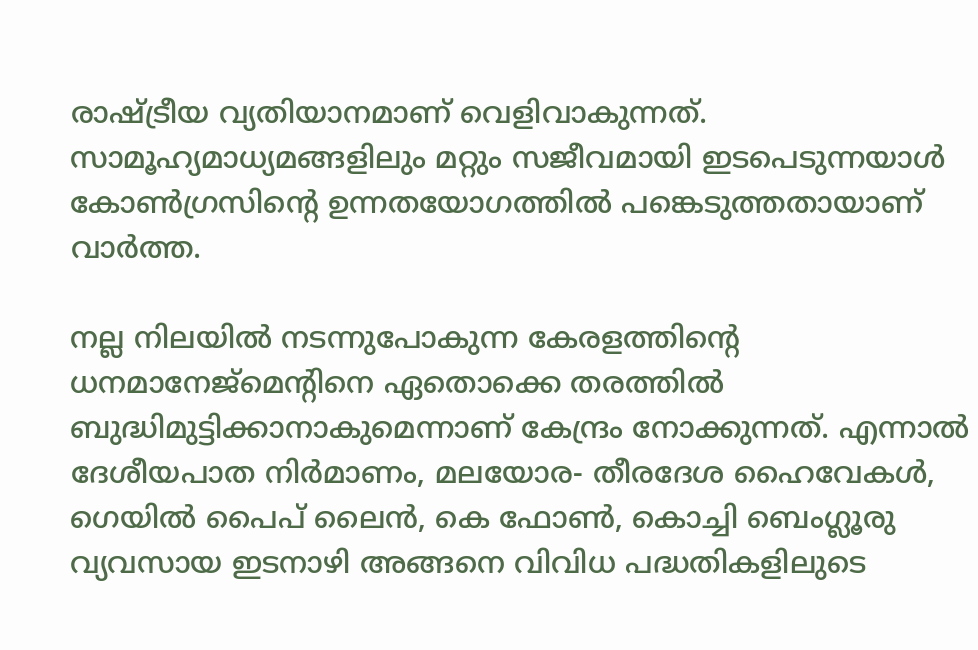രാഷ്ട്രീയ വ്യതിയാനമാണ് വെളിവാകുന്നത്. സാമൂഹ്യമാധ്യമങ്ങളിലും മറ്റും സജീവമായി ഇടപെടുന്നയാള്‍ കോണ്‍ഗ്രസിന്റെ ഉന്നതയോഗത്തില്‍ പങ്കെടുത്തതായാണ് വാര്‍ത്ത.

നല്ല നിലയില്‍ നടന്നുപോകുന്ന കേരളത്തിന്റെ ധനമാനേജ്മെന്റിനെ ഏതൊക്കെ തരത്തില്‍ ബുദ്ധിമുട്ടിക്കാനാകുമെന്നാണ് കേന്ദ്രം നോക്കുന്നത്. എന്നാല്‍ ദേശീയപാത നിര്‍മാണം, മലയോര- തീരദേശ ഹൈവേകള്‍, ഗെയില്‍ പൈപ് ലൈന്‍, കെ ഫോണ്‍, കൊച്ചി ബെംഗ്ലൂരു വ്യവസായ ഇടനാഴി അങ്ങനെ വിവിധ പദ്ധതികളിലുടെ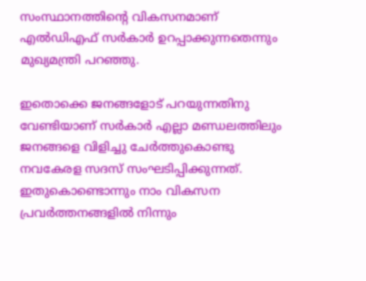സംസ്ഥാനത്തിന്റെ വികസനമാണ് എല്‍ഡിഎഫ് സര്‍കാര്‍ ഉറപ്പാക്കുന്നതെന്നും മുഖ്യമന്ത്രി പറഞ്ഞു.

ഇതൊക്കെ ജനങ്ങളോട് പറയുന്നതിനു വേണ്ടിയാണ് സര്‍കാര്‍ എല്ലാ മണ്ഡലത്തിലും ജനങ്ങളെ വിളിച്ചു ചേര്‍ത്തുകൊണ്ടു നവകേരള സദസ് സംഘടിപ്പിക്കുന്നത്. ഇതുകൊണ്ടൊന്നും നാം വികസന പ്രവര്‍ത്തനങ്ങളില്‍ നിന്നും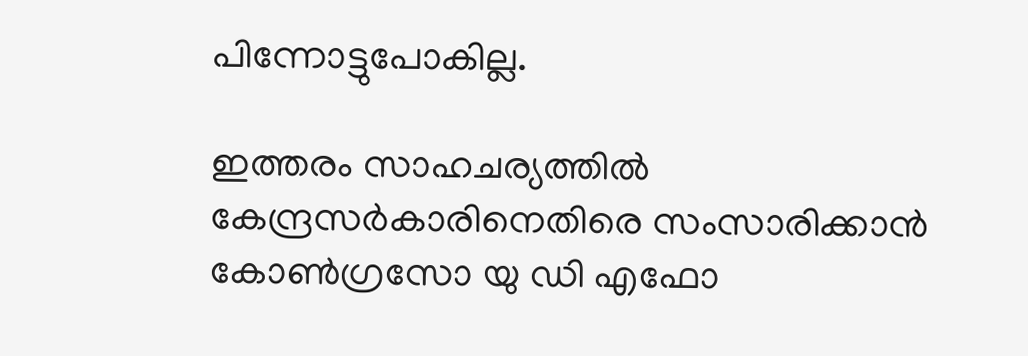പിന്നോട്ടുപോകില്ല.

ഇത്തരം സാഹചര്യത്തില്‍ കേന്ദ്രസര്‍കാരിനെതിരെ സംസാരിക്കാന്‍ കോണ്‍ഗ്രസോ യു ഡി എഫോ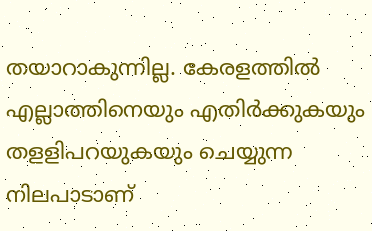തയാറാകുന്നില്ല. കേരളത്തില്‍ എല്ലാത്തിനെയും എതിര്‍ക്കുകയും തളളിപറയുകയും ചെയ്യുന്ന നിലപാടാണ്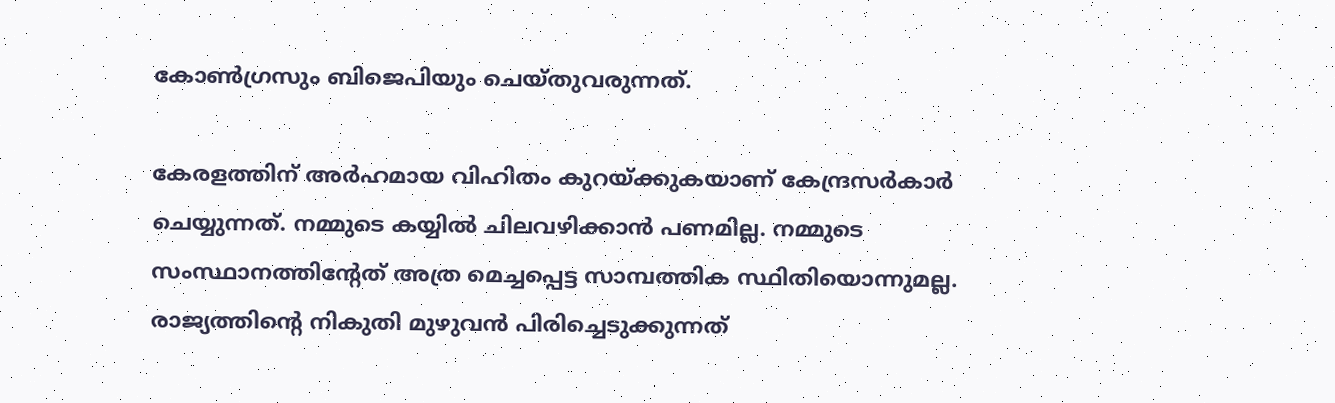കോണ്‍ഗ്രസും ബിജെപിയും ചെയ്തുവരുന്നത്.

കേരളത്തിന് അര്‍ഹമായ വിഹിതം കുറയ്ക്കുകയാണ് കേന്ദ്രസര്‍കാര്‍ ചെയ്യുന്നത്. നമ്മുടെ കയ്യില്‍ ചിലവഴിക്കാന്‍ പണമില്ല. നമ്മുടെ സംസ്ഥാനത്തിന്റേത് അത്ര മെച്ചപ്പെട്ട സാമ്പത്തിക സ്ഥിതിയൊന്നുമല്ല. രാജ്യത്തിന്റെ നികുതി മുഴുവന്‍ പിരിച്ചെടുക്കുന്നത്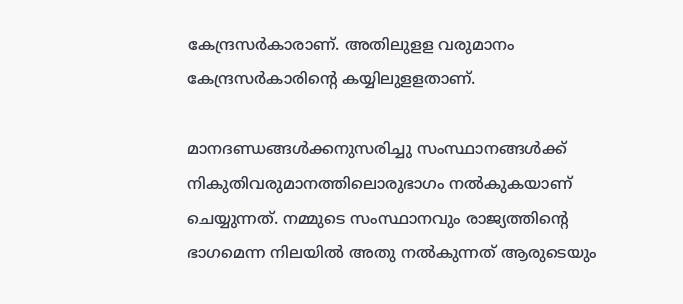കേന്ദ്രസര്‍കാരാണ്. അതിലുളള വരുമാനം കേന്ദ്രസര്‍കാരിന്റെ കയ്യിലുളളതാണ്.

മാനദണ്ഡങ്ങള്‍ക്കനുസരിച്ചു സംസ്ഥാനങ്ങള്‍ക്ക് നികുതിവരുമാനത്തിലൊരുഭാഗം നല്‍കുകയാണ് ചെയ്യുന്നത്. നമ്മുടെ സംസ്ഥാനവും രാജ്യത്തിന്റെ ഭാഗമെന്ന നിലയില്‍ അതു നല്‍കുന്നത് ആരുടെയും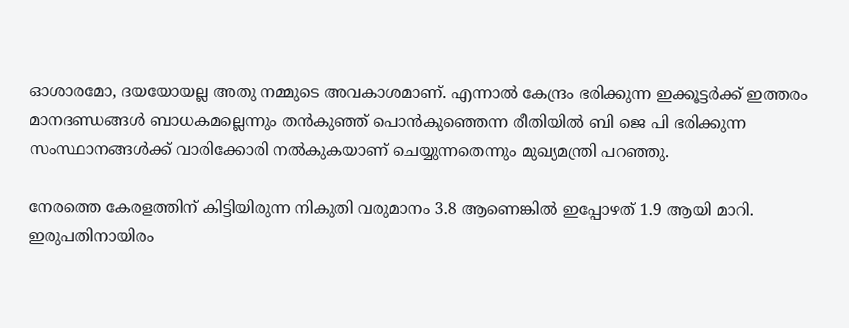ഓശാരമോ, ദയയോയല്ല അതു നമ്മുടെ അവകാശമാണ്. എന്നാല്‍ കേന്ദ്രം ഭരിക്കുന്ന ഇക്കൂട്ടര്‍ക്ക് ഇത്തരം മാനദണ്ഡങ്ങള്‍ ബാധകമല്ലെന്നും തന്‍കുഞ്ഞ് പൊന്‍കുഞ്ഞെന്ന രീതിയില്‍ ബി ജെ പി ഭരിക്കുന്ന സംസ്ഥാനങ്ങള്‍ക്ക് വാരിക്കോരി നല്‍കുകയാണ് ചെയ്യുന്നതെന്നും മുഖ്യമന്ത്രി പറഞ്ഞു.

നേരത്തെ കേരളത്തിന് കിട്ടിയിരുന്ന നികുതി വരുമാനം 3.8 ആണെങ്കില്‍ ഇപ്പോഴത് 1.9 ആയി മാറി. ഇരുപതിനായിരം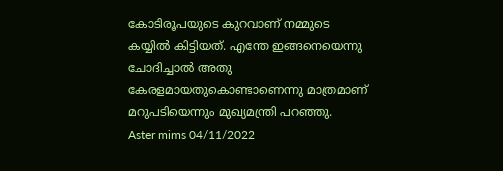കോടിരൂപയുടെ കുറവാണ് നമ്മുടെ കയ്യില്‍ കിട്ടിയത്. എന്തേ ഇങ്ങനെയെന്നു ചോദിച്ചാല്‍ അതു കേരളമായതുകൊണ്ടാണെന്നു മാത്രമാണ് മറുപടിയെന്നും മുഖ്യമന്ത്രി പറഞ്ഞു.
Aster mims 04/11/2022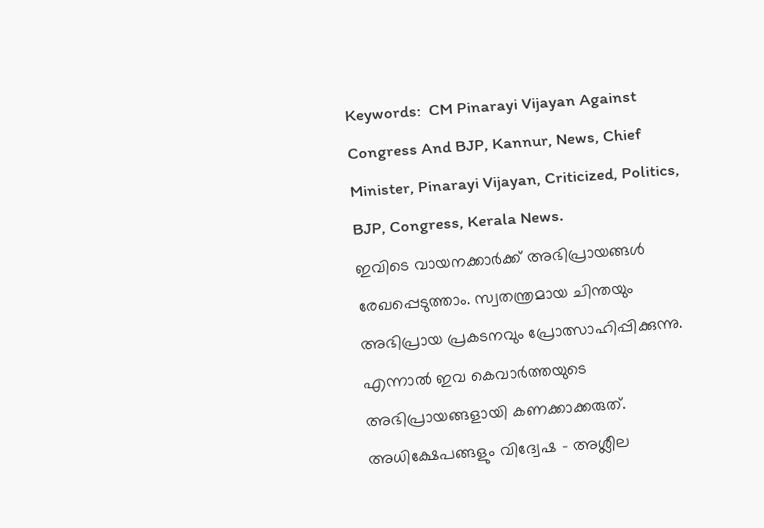Keywords:  CM Pinarayi Vijayan Against Congress And BJP, Kannur, News, Chief Minister, Pinarayi Vijayan, Criticized, Politics, BJP, Congress, Kerala News.
ഇവിടെ വായനക്കാർക്ക് അഭിപ്രായങ്ങൾ രേഖപ്പെടുത്താം. സ്വതന്ത്രമായ ചിന്തയും അഭിപ്രായ പ്രകടനവും പ്രോത്സാഹിപ്പിക്കുന്നു. എന്നാൽ ഇവ കെവാർത്തയുടെ അഭിപ്രായങ്ങളായി കണക്കാക്കരുത്. അധിക്ഷേപങ്ങളും വിദ്വേഷ - അശ്ലീല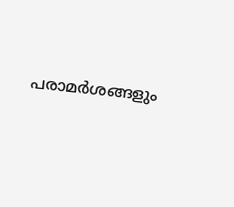പരാമർശങ്ങളും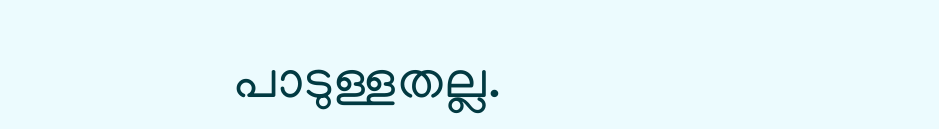പാടുള്ളതല്ല.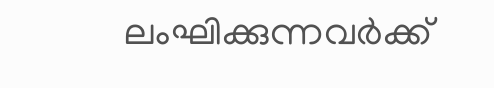ലംഘിക്കുന്നവർക്ക്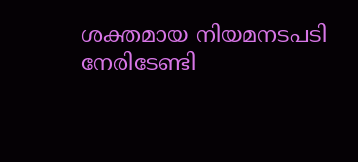ശക്തമായ നിയമനടപടി നേരിടേണ്ടി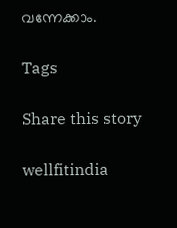വന്നേക്കാം.

Tags

Share this story

wellfitindia